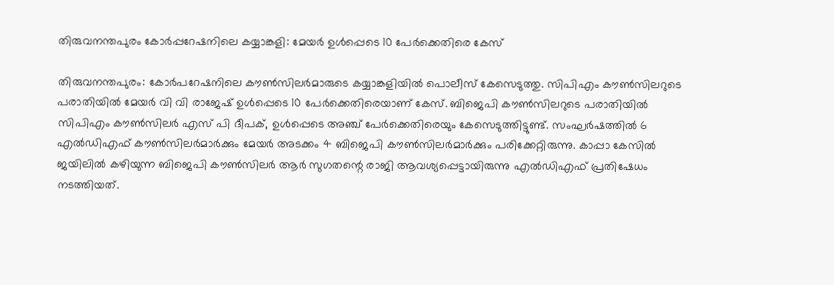തിരുവനന്തപുരം കോർപ്പറേഷനിലെ കയ്യാങ്കളി: മേയർ ഉൾപ്പെടെ 10 പേർക്കെതിരെ കേസ്

തിരുവനന്തപുരം: കോർപറേഷനിലെ കൗൺസിലർമാരുടെ കയ്യാങ്കളിയിൽ പൊലീസ് കേസെടുത്തു. സിപിഎം കൗൺസിലറുടെ പരാതിയിൽ മേയർ വി വി രാജേഷ് ഉൾപ്പെടെ 10 പേർക്കെതിരെയാണ് കേസ്. ബിജെപി കൗൺസിലറുടെ പരാതിയിൽ സിപിഎം കൗൺസിലർ എസ് പി ദീപക്, ഉൾപ്പെടെ അഞ്ച് പേർക്കെതിരെയും കേസെടുത്തിട്ടുണ്ട്. സംഘർഷത്തിൽ 6 എൽഡിഎഫ് കൗൺസിലർമാർക്കും മേയർ അടക്കം 4 ബിജെപി കൗൺസിലർമാർക്കും പരിക്കേറ്റിരുന്നു. കാപ്പാ കേസിൽ ജയിലിൽ കഴിയുന്ന ബിജെപി കൗൺസിലർ ആർ സുഗതന്റെ രാജി ആവശ്യപ്പെട്ടായിരുന്നു എൽഡിഎഫ് പ്രതിഷേധം നടത്തിയത്.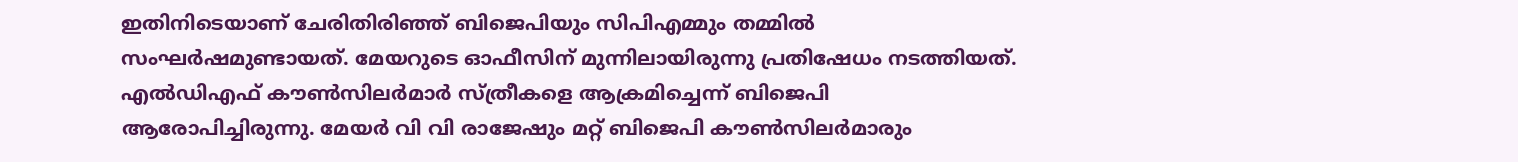ഇതിനിടെയാണ് ചേരിതിരിഞ്ഞ് ബിജെപിയും സിപിഎമ്മും തമ്മിൽ‌ സംഘർഷമുണ്ടായത്. മേയറുടെ ഓഫീസിന് മുന്നിലായിരുന്നു പ്രതിഷേധം നടത്തിയത്. എൽഡിഎഫ് കൗൺസിലർമാർ സ്ത്രീകളെ ആക്രമിച്ചെന്ന് ബിജെപി ആരോപിച്ചിരുന്നു. മേയർ വി വി രാജേഷും മറ്റ് ബിജെപി കൗണ്‍സിലർമാരും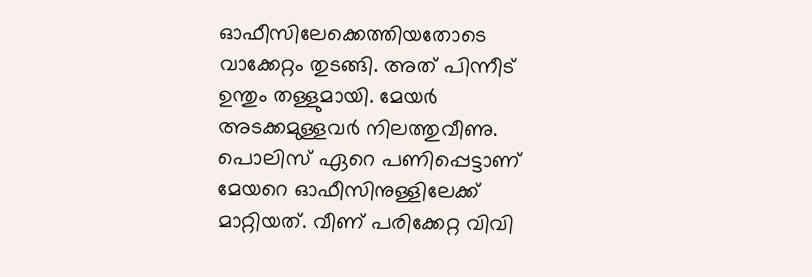ഓഫീസിലേക്കെത്തിയതോടെ വാക്കേറ്റം തുടങ്ങി. അത് പിന്നീട് ഉന്തും തള്ളുമായി. മേയർ അടക്കമുള്ളവർ നിലത്തുവീണു. പൊലിസ് ഏറെ പണിപ്പെട്ടാണ് മേയറെ ഓഫീസിനുള്ളിലേക്ക് മാറ്റിയത്. വീണ് പരിക്കേറ്റ വിവി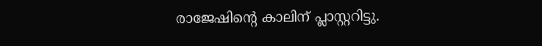രാജേഷിൻ്റെ കാലിന് പ്ലാസ്റ്ററിട്ടു.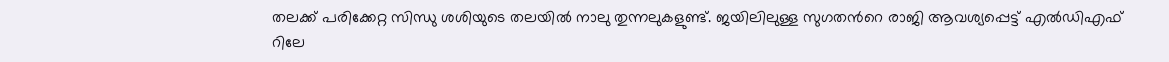തലക്ക് പരിക്കേറ്റ സിന്ധു ശശിയുടെ തലയിൽ നാലു തുന്നലുകളുണ്ട്. ജയിലിലുള്ള സുഗതന്‍റെ രാജി ആവശ്യപ്പെട്ട് എൽഡിഎഫ് റിലേ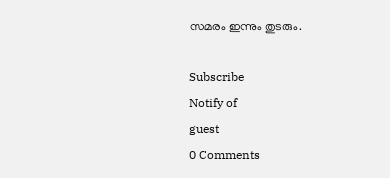സമരം ഇന്നും തുടരും.

Subscribe
Notify of
guest
0 Comments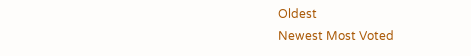Oldest
Newest Most Voted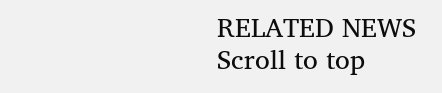RELATED NEWS
Scroll to top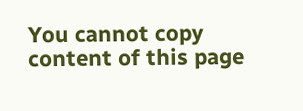You cannot copy content of this page